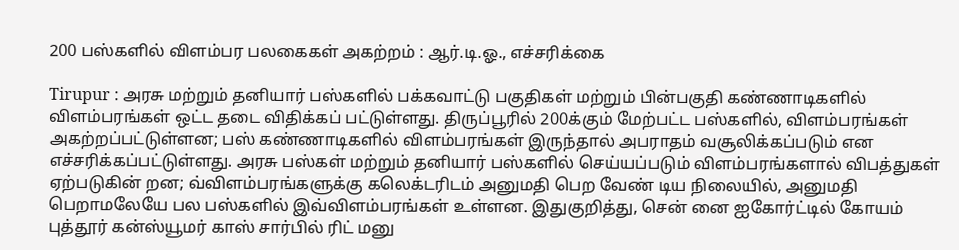200 பஸ்களில் விளம்பர பலகைகள் அகற்றம் : ஆர்.டி.ஓ., எச்சரிக்கை

Tirupur : அரசு மற்றும் தனியார் பஸ்களில் பக்கவாட்டு பகுதிகள் மற்றும் பின்பகுதி கண்ணாடிகளில் விளம்பரங்கள் ஒட்ட தடை விதிக்கப் பட்டுள்ளது. திருப்பூரில் 200க்கும் மேற்பட்ட பஸ்களில், விளம்பரங்கள் அகற்றப்பட்டுள்ளன; பஸ் கண்ணாடிகளில் விளம்பரங்கள் இருந்தால் அபராதம் வசூலிக்கப்படும் என எச்சரிக்கப்பட்டுள்ளது. அரசு பஸ்கள் மற்றும் தனியார் பஸ்களில் செய்யப்படும் விளம்பரங்களால் விபத்துகள் ஏற்படுகின் றன; வ்விளம்பரங்களுக்கு கலெக்டரிடம் அனுமதி பெற வேண் டிய நிலையில், அனுமதி பெறாமலேயே பல பஸ்களில் இவ்விளம்பரங்கள் உள்ளன. இதுகுறித்து, சென் னை ஐகோர்ட்டில் கோயம் புத்தூர் கன்ஸ்யூமர் காஸ் சார்பில் ரிட் மனு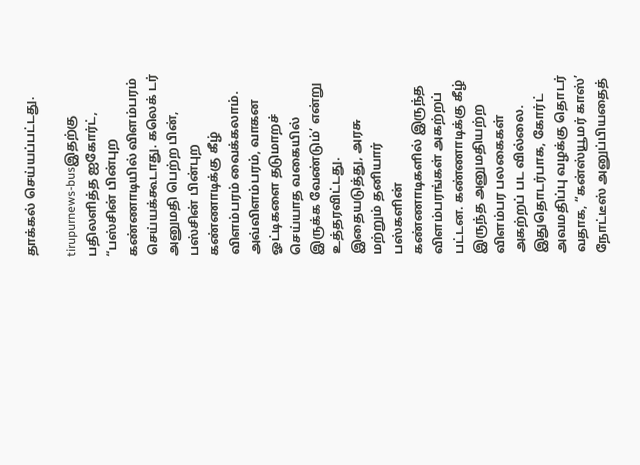தாக்கல் செய்யப்பட்டது.

tirupurnews-busஇதற்கு பதிலளித்த ஐகோர்ட், “பஸ்சின் பின்புற கண்ணாடியில் விளம்பரம் செய்யக்கூடாது. கலெக் டர் அனுமதி பெற்ற பின், பஸ்சின் பின்புற கண்ணாடிக்கு கீழ் விளம்பரம் வைக்கலாம்.
அவ்விளம்பரம், வாகன ஓட்டிகளை தடுமாறச் செய்யாத வகையில் இருக்க வேண்டும்’ என்று உத்தரவிட்டது. இதையடுத்து, அரசு மற்றும் தனியார் பஸ்களின் கண்ணாடிகளில் இருந்த விளம்பரங்கள் அகற்றப் பட்டன. கண்ணாடிக்கு கீழ் இருந்த அனுமதியற்ற விளம்பர பலகைகள் அகற்றப் பட வில்லை. இதுதொடர்பாக, கோர்ட் அவமதிப்பு வழக்கு தொடர் வதாக, “கன்ஸ்யூமர் காஸ்’ நோட்டீஸ் அனுப்பியதைத்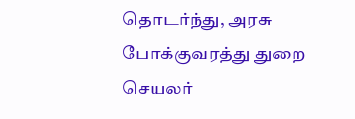தொடர்ந்து, அரசு போக்குவரத்து துறை செயலர்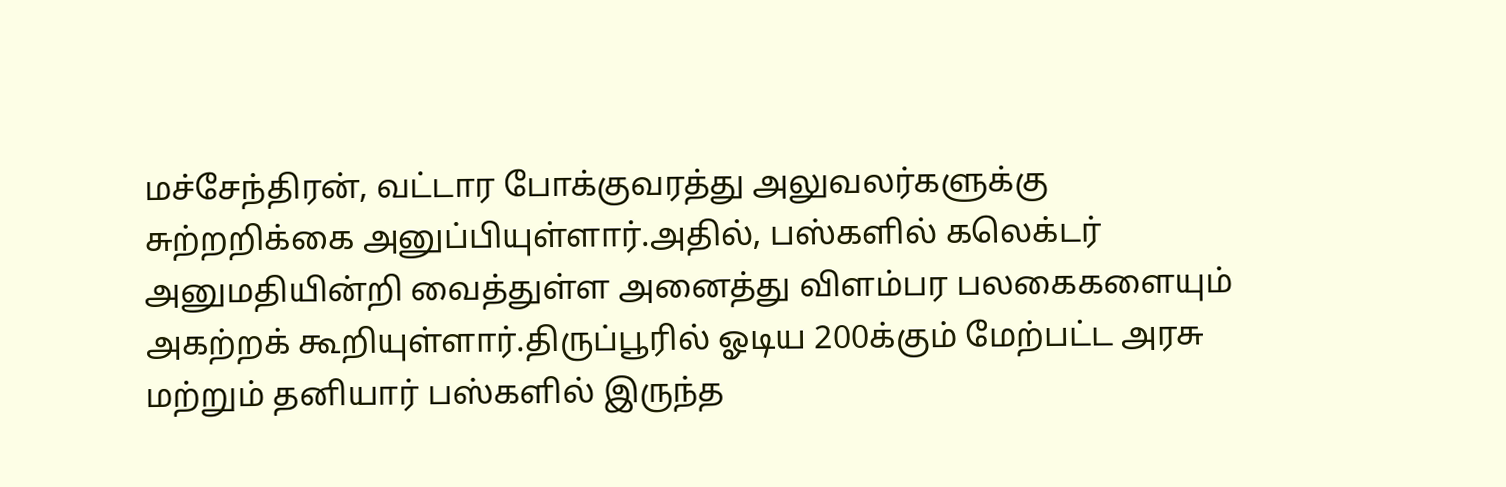மச்சேந்திரன், வட்டார போக்குவரத்து அலுவலர்களுக்கு சுற்றறிக்கை அனுப்பியுள்ளார்.அதில், பஸ்களில் கலெக்டர் அனுமதியின்றி வைத்துள்ள அனைத்து விளம்பர பலகைகளையும் அகற்றக் கூறியுள்ளார்.திருப்பூரில் ஓடிய 200க்கும் மேற்பட்ட அரசு மற்றும் தனியார் பஸ்களில் இருந்த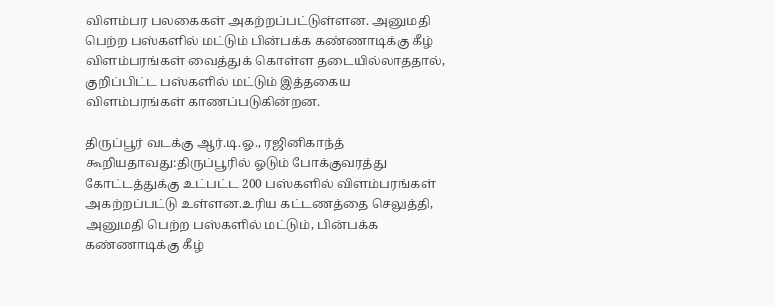விளம்பர பலகைகள் அகற்றப்பட்டுள்ளன. அனுமதி பெற்ற பஸ்களில் மட்டும் பின்பக்க கண்ணாடிக்கு கீழ் விளம்பரங்கள் வைத்துக் கொள்ள தடையில்லாததால், குறிப்பிட்ட பஸ்களில் மட்டும் இத்தகைய விளம்பரங்கள் காணப்படுகின்றன.

திருப்பூர் வடக்கு ஆர்.டி.ஓ., ரஜினிகாந்த் கூறியதாவது:திருப்பூரில் ஓடும் போக்குவரத்து கோட்டத்துக்கு உட்பட்ட 200 பஸ்களில் விளம்பரங்கள் அகற்றப்பட்டு உள்ளன.உரிய கட்டணத்தை செலுத்தி, அனுமதி பெற்ற பஸ்களில் மட்டும், பின்பக்க கண்ணாடிக்கு கீழ்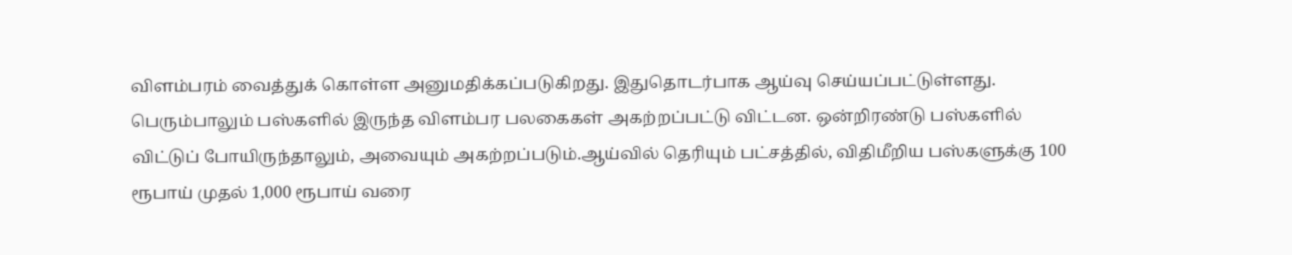விளம்பரம் வைத்துக் கொள்ள அனுமதிக்கப்படுகிறது. இதுதொடர்பாக ஆய்வு செய்யப்பட்டுள்ளது. பெரும்பாலும் பஸ்களில் இருந்த விளம்பர பலகைகள் அகற்றப்பட்டு விட்டன. ஒன்றிரண்டு பஸ்களில் விட்டுப் போயிருந்தாலும், அவையும் அகற்றப்படும்.ஆய்வில் தெரியும் பட்சத்தில், விதிமீறிய பஸ்களுக்கு 100 ரூபாய் முதல் 1,000 ரூபாய் வரை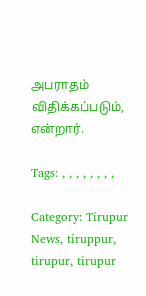அபராதம் விதிக்கப்படும், என்றார்.

Tags: , , , , , , , ,

Category: Tirupur News, tiruppur, tirupur, tirupur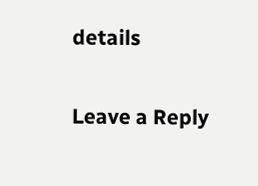details

Leave a Reply